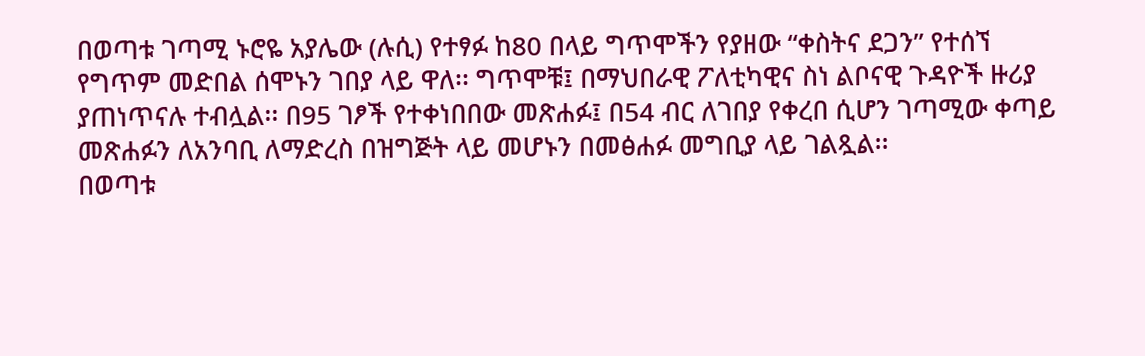በወጣቱ ገጣሚ ኑሮዬ አያሌው (ሉሲ) የተፃፉ ከ80 በላይ ግጥሞችን የያዘው “ቀስትና ደጋን” የተሰኘ የግጥም መድበል ሰሞኑን ገበያ ላይ ዋለ፡፡ ግጥሞቹ፤ በማህበራዊ ፖለቲካዊና ስነ ልቦናዊ ጉዳዮች ዙሪያ ያጠነጥናሉ ተብሏል፡፡ በ95 ገፆች የተቀነበበው መጽሐፉ፤ በ54 ብር ለገበያ የቀረበ ሲሆን ገጣሚው ቀጣይ መጽሐፉን ለአንባቢ ለማድረስ በዝግጅት ላይ መሆኑን በመፅሐፉ መግቢያ ላይ ገልጿል፡፡
በወጣቱ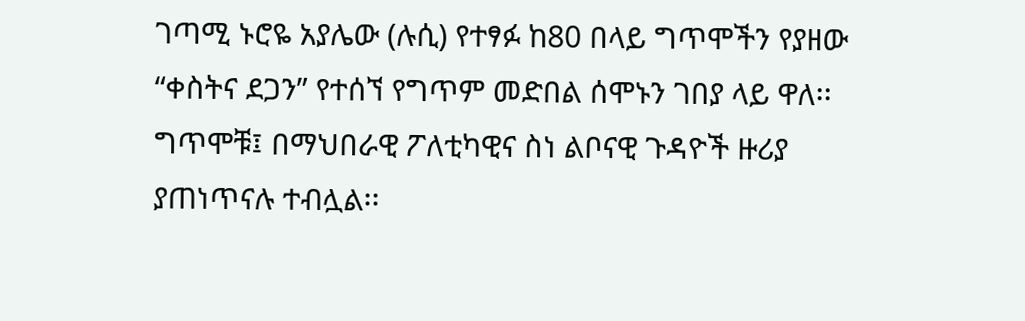ገጣሚ ኑሮዬ አያሌው (ሉሲ) የተፃፉ ከ80 በላይ ግጥሞችን የያዘው “ቀስትና ደጋን” የተሰኘ የግጥም መድበል ሰሞኑን ገበያ ላይ ዋለ፡፡ ግጥሞቹ፤ በማህበራዊ ፖለቲካዊና ስነ ልቦናዊ ጉዳዮች ዙሪያ ያጠነጥናሉ ተብሏል፡፡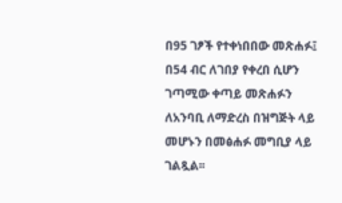በ95 ገፆች የተቀነበበው መጽሐፉ፤ በ54 ብር ለገበያ የቀረበ ሲሆን ገጣሚው ቀጣይ መጽሐፉን ለአንባቢ ለማድረስ በዝግጅት ላይ መሆኑን በመፅሐፉ መግቢያ ላይ ገልጿል፡፡